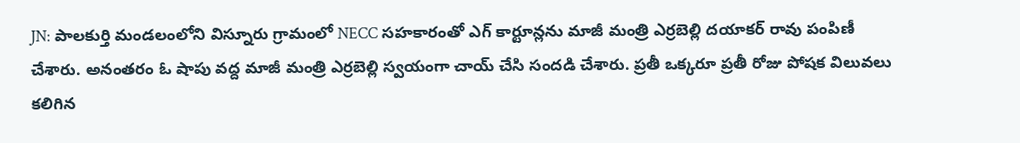JN: పాలకుర్తి మండలంలోని విస్నూరు గ్రామంలో NECC సహకారంతో ఎగ్ కార్టూన్లను మాజీ మంత్రి ఎర్రబెల్లి దయాకర్ రావు పంపిణీ చేశారు. అనంతరం ఓ షాపు వద్ద మాజీ మంత్రి ఎర్రబెల్లి స్వయంగా చాయ్ చేసి సందడి చేశారు. ప్రతీ ఒక్కరూ ప్రతీ రోజు పోషక విలువలు కలిగిన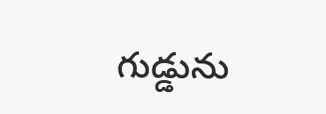గుడ్డును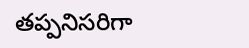తప్పనిసరిగా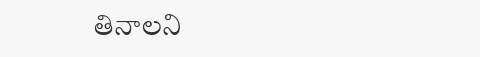తినాలని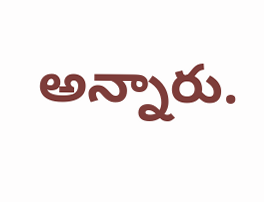అన్నారు.